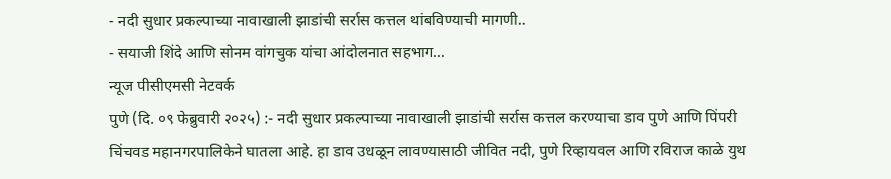- नदी सुधार प्रकल्पाच्या नावाखाली झाडांची सर्रास कत्तल थांबविण्याची मागणी..
- सयाजी शिंदे आणि सोनम वांगचुक यांचा आंदोलनात सहभाग…
न्यूज पीसीएमसी नेटवर्क
पुणे (दि. ०९ फेब्रुवारी २०२५) :- नदी सुधार प्रकल्पाच्या नावाखाली झाडांची सर्रास कत्तल करण्याचा डाव पुणे आणि पिंपरी चिंचवड महानगरपालिकेने घातला आहे. हा डाव उधळून लावण्यासाठी जीवित नदी, पुणे रिव्हायवल आणि रविराज काळे युथ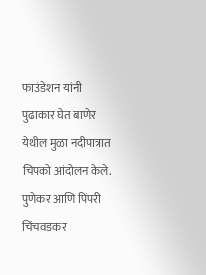फाउंडेशन यांनी पुढाकार घेत बाणेर येथील मुळा नदीपात्रात चिपको आंदोलन केले.
पुणेकर आणि पिंपरी चिंचवडकर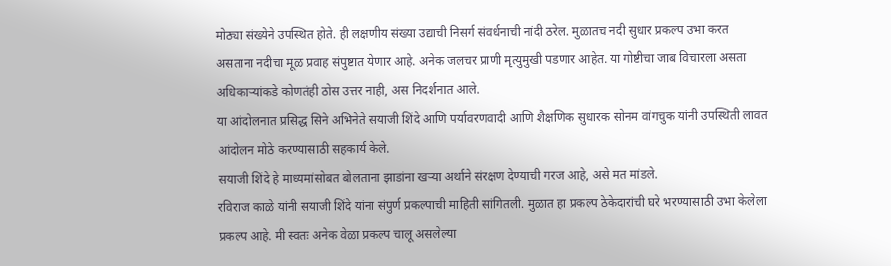मोठ्या संख्येने उपस्थित होते. ही लक्षणीय संख्या उद्याची निसर्ग संवर्धनाची नांदी ठरेल. मुळातच नदी सुधार प्रकल्प उभा करत असताना नदीचा मूळ प्रवाह संपुष्टात येणार आहे. अनेक जलचर प्राणी मृत्युमुखी पडणार आहेत. या गोष्टीचा जाब विचारला असता अधिकाऱ्यांकडे कोणतंही ठोस उत्तर नाही, अस निदर्शनात आले.
या आंदोलनात प्रसिद्ध सिने अभिनेते सयाजी शिंदे आणि पर्यावरणवादी आणि शैक्षणिक सुधारक सोनम वांगचुक यांनी उपस्थिती लावत आंदोलन मोठे करण्यासाठी सहकार्य केले.
सयाजी शिंदे हे माध्यमांसोबत बोलताना झाडांना खऱ्या अर्थाने संरक्षण देण्याची गरज आहे, असे मत मांडले.
रविराज काळे यांनी सयाजी शिंदे यांना संपुर्ण प्रकल्पाची माहिती सांगितली. मुळात हा प्रकल्प ठेकेदारांची घरे भरण्यासाठी उभा केलेला प्रकल्प आहे. मी स्वतः अनेक वेळा प्रकल्प चालू असलेल्या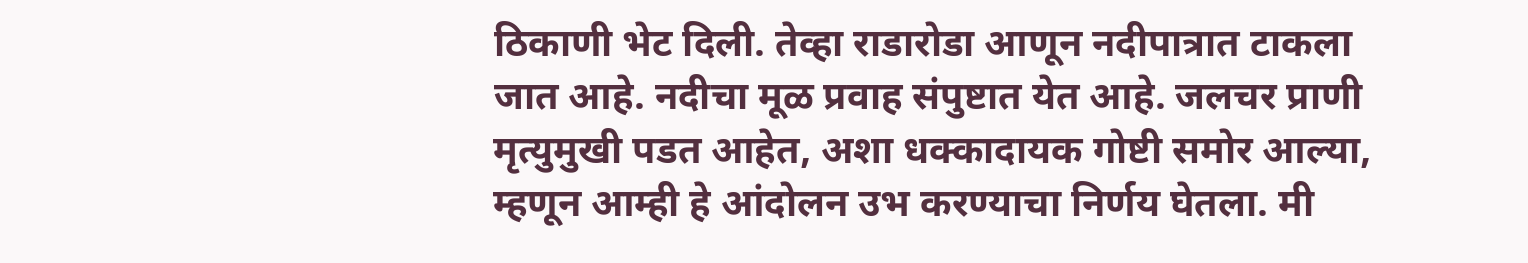ठिकाणी भेट दिली. तेव्हा राडारोडा आणून नदीपात्रात टाकला जात आहे. नदीचा मूळ प्रवाह संपुष्टात येत आहे. जलचर प्राणी मृत्युमुखी पडत आहेत, अशा धक्कादायक गोष्टी समोर आल्या, म्हणून आम्ही हे आंदोलन उभ करण्याचा निर्णय घेतला. मी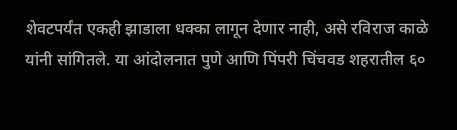शेवटपर्यंत एकही झाडाला धक्का लागून देणार नाही, असे रविराज काळे यांनी सांगितले. या आंदोलनात पुणे आणि पिंपरी चिंचवड शहरातील ६०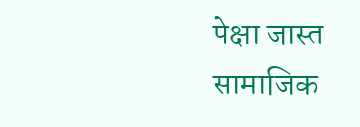पेक्षा जास्त सामाजिक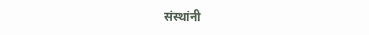संस्थांनी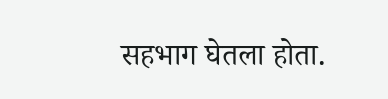सहभाग घेतला होता.